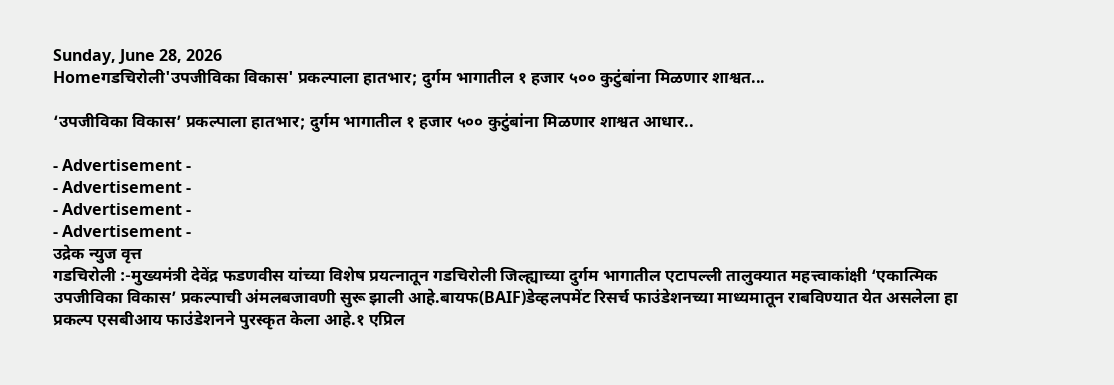Sunday, June 28, 2026
Homeगडचिरोली'उपजीविका विकास' प्रकल्पाला हातभार; दुर्गम भागातील १ हजार ५०० कुटुंबांना मिळणार शाश्वत...

‘उपजीविका विकास’ प्रकल्पाला हातभार; दुर्गम भागातील १ हजार ५०० कुटुंबांना मिळणार शाश्वत आधार..

- Advertisement -
- Advertisement -
- Advertisement -
- Advertisement -
उद्रेक न्युज वृत्त
गडचिरोली :-मुख्यमंत्री देवेंद्र फडणवीस यांच्या विशेष प्रयत्नातून गडचिरोली जिल्ह्याच्या दुर्गम भागातील एटापल्ली तालुक्यात महत्त्वाकांक्षी ‘एकात्मिक उपजीविका विकास’ प्रकल्पाची अंमलबजावणी सुरू झाली आहे.बायफ(BAIF)डेव्हलपमेंट रिसर्च फाउंडेशनच्या माध्यमातून राबविण्यात येत असलेला हा प्रकल्प एसबीआय फाउंडेशनने पुरस्कृत केला आहे.१ एप्रिल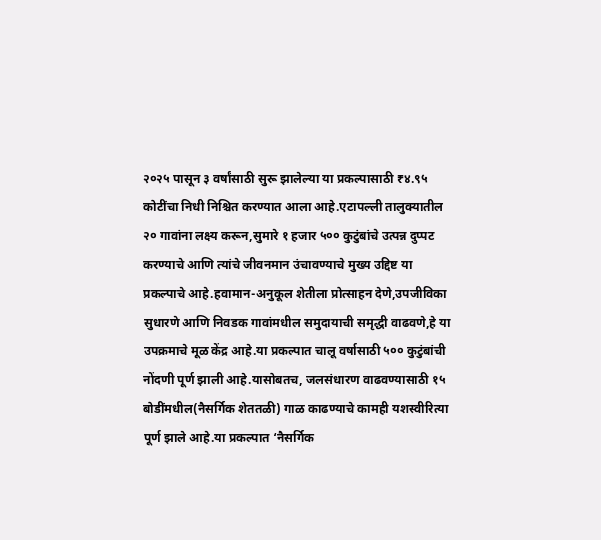२०२५ पासून ३ वर्षांसाठी सुरू झालेल्या या प्रकल्पासाठी ₹४.९५ कोटींचा निधी निश्चित करण्यात आला आहे.एटापल्ली तालुक्यातील २० गावांना लक्ष्य करून,सुमारे १ हजार ५०० कुटुंबांचे उत्पन्न दुप्पट करण्याचे आणि त्यांचे जीवनमान उंचावण्याचे मुख्य उद्दिष्ट या प्रकल्पाचे आहे.हवामान-अनुकूल शेतीला प्रोत्साहन देणे,उपजीविका सुधारणे आणि निवडक गावांमधील समुदायाची समृद्धी वाढवणे,हे या उपक्रमाचे मूळ केंद्र आहे.या प्रकल्पात चालू वर्षासाठी ५०० कुटुंबांची नोंदणी पूर्ण झाली आहे.यासोबतच, जलसंधारण वाढवण्यासाठी १५ बोडींमधील(नैसर्गिक शेततळी) गाळ काढण्याचे कामही यशस्वीरित्या पूर्ण झाले आहे.या प्रकल्पात ‘नैसर्गिक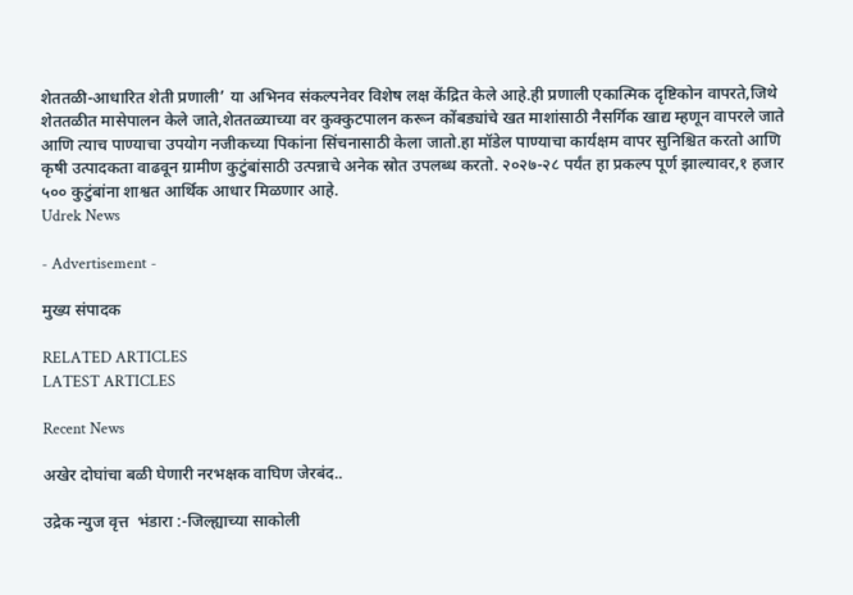शेततळी-आधारित शेती प्रणाली’ या अभिनव संकल्पनेवर विशेष लक्ष केंद्रित केले आहे.ही प्रणाली एकात्मिक दृष्टिकोन वापरते,जिथे शेततळीत मासेपालन केले जाते,शेततळ्याच्या वर कुक्कुटपालन करून कोंबड्यांचे खत माशांसाठी नैसर्गिक खाद्य म्हणून वापरले जाते आणि त्याच पाण्याचा उपयोग नजीकच्या पिकांना सिंचनासाठी केला जातो.हा मॉडेल पाण्याचा कार्यक्षम वापर सुनिश्चित करतो आणि कृषी उत्पादकता वाढवून ग्रामीण कुटुंबांसाठी उत्पन्नाचे अनेक स्रोत उपलब्ध करतो. २०२७-२८ पर्यंत हा प्रकल्प पूर्ण झाल्यावर,१ हजार ५०० कुटुंबांना शाश्वत आर्थिक आधार मिळणार आहे.
Udrek News

- Advertisement -

मुख्य संपादक

RELATED ARTICLES
LATEST ARTICLES

Recent News

अखेर दोघांचा बळी घेणारी नरभक्षक वाघिण जेरबंद..

उद्रेक न्युज वृत्त  भंडारा :-जिल्ह्याच्या साकोली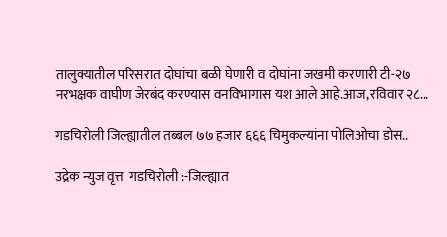तालुक्यातील परिसरात दोघांचा बळी घेणारी व दोघांना जखमी करणारी टी-२७ नरभक्षक वाघीण जेरबंद करण्यास वनविभागास यश आले आहे.आज,रविवार २८...

गडचिरोली जिल्ह्यातील तब्बल ७७ हजार ६६६ चिमुकल्यांना पोलिओचा डोस..

उद्रेक न्युज वृत्त  गडचिरोली :-जिल्ह्यात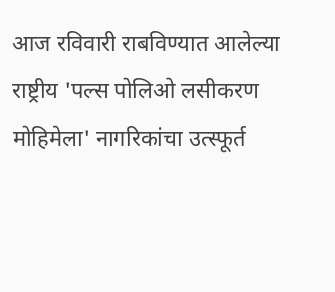आज रविवारी राबविण्यात आलेल्या राष्ट्रीय 'पल्स पोलिओ लसीकरण मोहिमेला' नागरिकांचा उत्स्फूर्त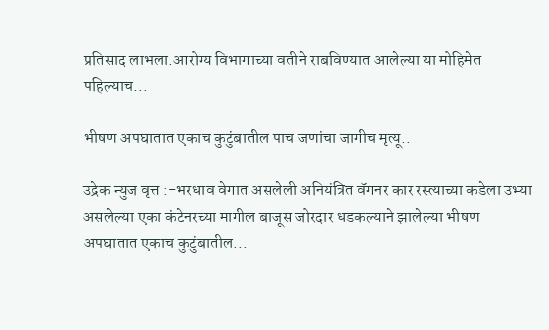प्रतिसाद लाभला.आरोग्य विभागाच्या वतीने राबविण्यात आलेल्या या मोहिमेत पहिल्याच...

भीषण अपघातात एकाच कुटुंबातील पाच जणांचा जागीच मृत्यू..

उद्रेक न्युज वृत्त :-भरधाव वेगात असलेली अनियंत्रित वॅगनर कार रस्त्याच्या कडेला उभ्या असलेल्या एका कंटेनरच्या मागील बाजूस जोरदार धडकल्याने झालेल्या भीषण अपघातात एकाच कुटुंबातील...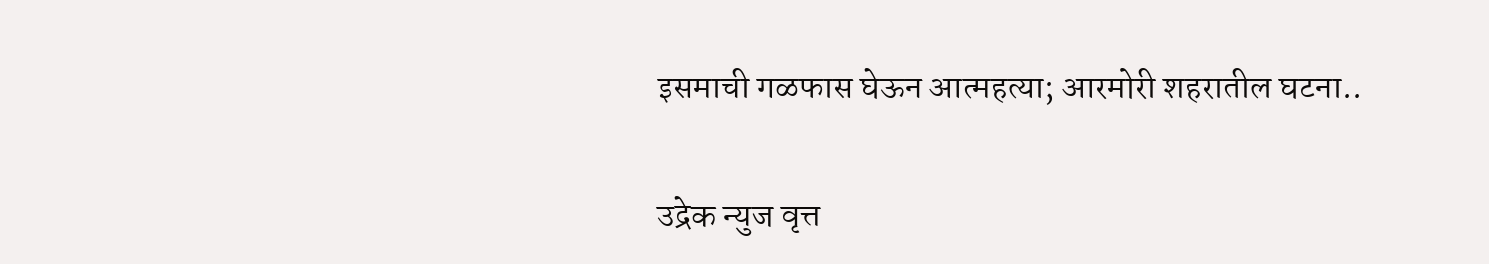इसमाची गळफास घेऊन आत्महत्या; आरमोरी शहरातील घटना..

उद्रेक न्युज वृत्त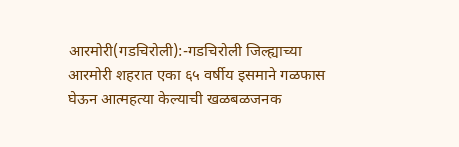आरमोरी(गडचिरोली):-गडचिरोली जिल्ह्याच्या आरमोरी शहरात एका ६५ वर्षीय इसमाने गळफास घेऊन आत्महत्या केल्याची खळबळजनक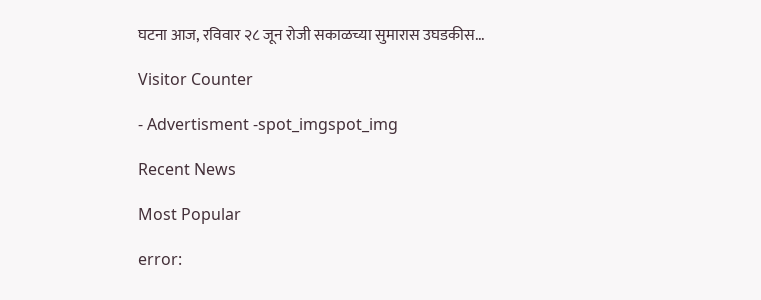घटना आज, रविवार २८ जून रोजी सकाळच्या सुमारास उघडकीस...

Visitor Counter

- Advertisment -spot_imgspot_img

Recent News

Most Popular

error: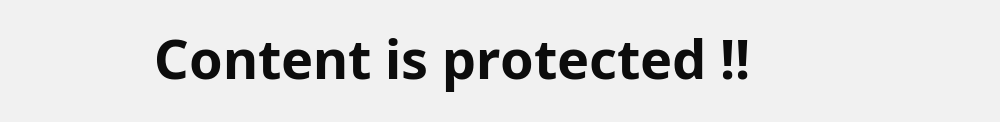Content is protected !!